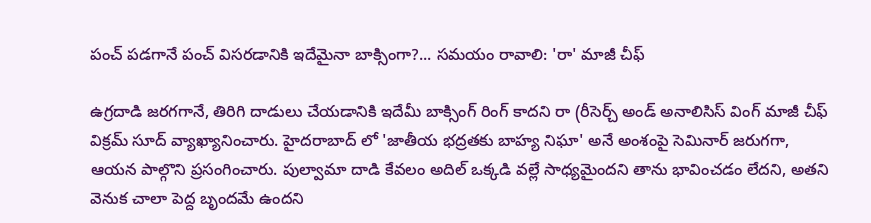పంచ్ పడగానే పంచ్ విసరడానికి ఇదేమైనా బాక్సింగా?... సమయం రావాలి: 'రా' మాజీ చీఫ్

ఉగ్రదాడి జరగగానే, తిరిగి దాడులు చేయడానికి ఇదేమీ బాక్సింగ్ రింగ్ కాదని రా (రీసెర్చ్ అండ్ అనాలిసిస్ వింగ్ మాజీ చీఫ్ విక్రమ్ సూద్ వ్యాఖ్యానించారు. హైదరాబాద్ లో 'జాతీయ భద్రతకు బాహ్య నిఘా' అనే అంశంపై సెమినార్ జరుగగా, ఆయన పాల్గొని ప్రసంగించారు. పుల్వామా దాడి కేవలం అదిల్ ఒక్కడి వల్లే సాధ్యమైందని తాను భావించడం లేదని, అతని వెనుక చాలా పెద్ద బృందమే ఉందని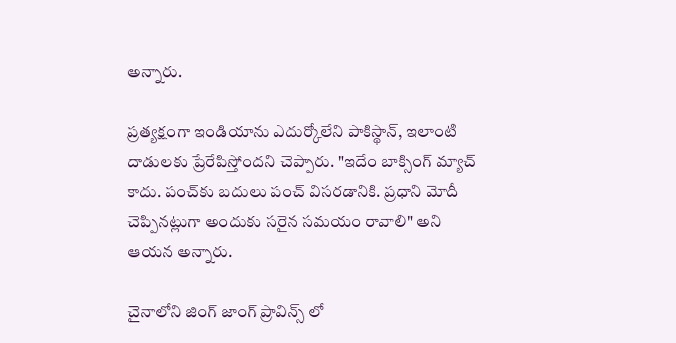అన్నారు.

ప్రత్యక్షంగా ఇండియాను ఎదుర్కోలేని పాకిస్థాన్, ఇలాంటి దాడులకు ప్రేరేపిస్తోందని చెప్పారు. "ఇదేం బాక్సింగ్‌ మ్యాచ్‌ కాదు. పంచ్‌కు బదులు పంచ్‌ విసరడానికి. ప్రధాని మోదీ చెప్పినట్లుగా అందుకు సరైన సమయం రావాలి" అని ఆయన అన్నారు.

చైనాలోని జింగ్ జాంగ్ ప్రావిన్స్ లో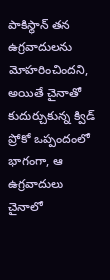పాకిస్థాన్ తన ఉగ్రవాదులను మోహరించిందని, అయితే చైనాతో కుదుర్చుకున్న క్విడ్ ప్రోకో ఒప్పందంలో భాగంగా, ఆ ఉగ్రవాదులు చైనాలో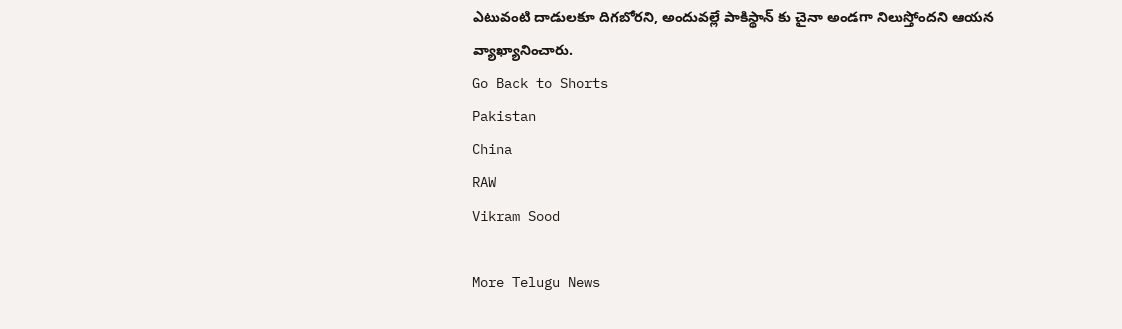ఎటువంటి దాడులకూ దిగబోరని, అందువల్లే పాకిస్థాన్ కు చైనా అండగా నిలుస్తోందని ఆయన వ్యాఖ్యానించారు.
Go Back to Shorts
Pakistan
China
RAW
Vikram Sood

More Telugu News